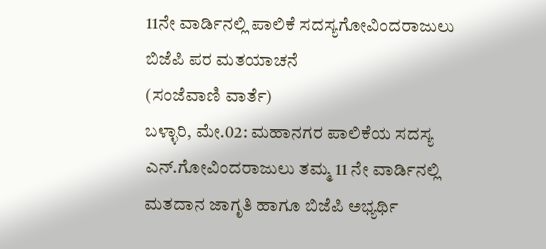11ನೇ ವಾರ್ಡಿನಲ್ಲಿ ಪಾಲಿಕೆ ಸದಸ್ಯಗೋವಿಂದರಾಜುಲು ಬಿಜೆಪಿ ಪರ ಮತಯಾಚನೆ
(ಸಂಜೆವಾಣಿ ವಾರ್ತೆ)
ಬಳ್ಳಾರಿ, ಮೇ.02: ಮಹಾನಗರ ಪಾಲಿಕೆಯ ಸದಸ್ಯ ಎನ್.ಗೋವಿಂದರಾಜುಲು ತಮ್ಮ 11 ನೇ ವಾರ್ಡಿನಲ್ಲಿ  ಮತದಾನ ಜಾಗೃತಿ ಹಾಗೂ ಬಿಜೆಪಿ ಅಭ್ಯರ್ಥಿ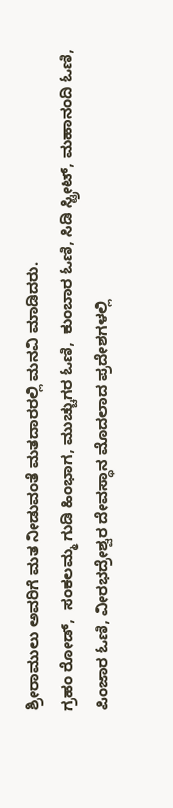ಶ್ರೀರಾಮುಲು ಅವರಿಗೆ ಮತ ನೀಡುವಂತೆ ಮತದಾರರಲ್ಲಿ ಮನವಿ ಮಾಡಿದರು.
ಗ್ರಹಂ ರೋಡ್,  ಸಂಕಲಮ್ಮ ಗುಡಿ ಹಿಂಭಾಗ, ಮುಚ್ಚುಗರ ಓಣಿ,  ಕುಂಬಾರ ಓಣಿ, ಸಿಡಿ ಸ್ಟ್ರೀಟ್, ಮಹಾನಂದಿ ಓಣಿ, ಪಿಂಜಾರ ಓಣಿ, ವೀರಭದ್ರೇಶ್ವರ ದೇವಸ್ಥಾನ ಮೊದಲಾದ ಪ್ರದೇಶಗಳಲ್ಲಿ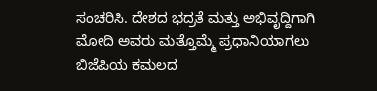ಸಂಚರಿಸಿ. ದೇಶದ ಭದ್ರತೆ ಮತ್ತು ಅಭಿವೃದ್ದಿಗಾಗಿ ಮೋದಿ ಅವರು ಮತ್ತೊಮ್ಮೆ ಪ್ರಧಾನಿಯಾಗಲು ಬಿಜೆಪಿಯ ಕಮಲದ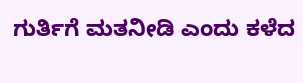ಗುರ್ತಿಗೆ ಮತನೀಡಿ ಎಂದು ಕಳೆದ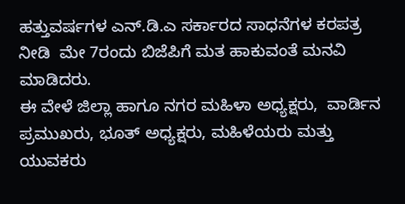ಹತ್ತುವರ್ಷಗಳ ಎನ್.ಡಿ.ಎ ಸರ್ಕಾರದ ಸಾಧನೆಗಳ ಕರಪತ್ರ ನೀಡಿ  ಮೇ 7ರಂದು ಬಿಜೆಪಿಗೆ ಮತ ಹಾಕುವಂತೆ ಮನವಿ ಮಾಡಿದರು.
ಈ ವೇಳೆ ಜಿಲ್ಲಾ ಹಾಗೂ ನಗರ ಮಹಿಳಾ ಅಧ್ಯಕ್ಷರು,  ವಾರ್ಡಿನ ಪ್ರಮುಖರು, ಭೂತ್ ಅಧ್ಯಕ್ಷರು, ಮಹಿಳೆಯರು ಮತ್ತು ಯುವಕರು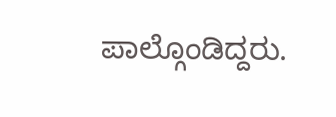ಪಾಲ್ಗೊಂಡಿದ್ದರು.